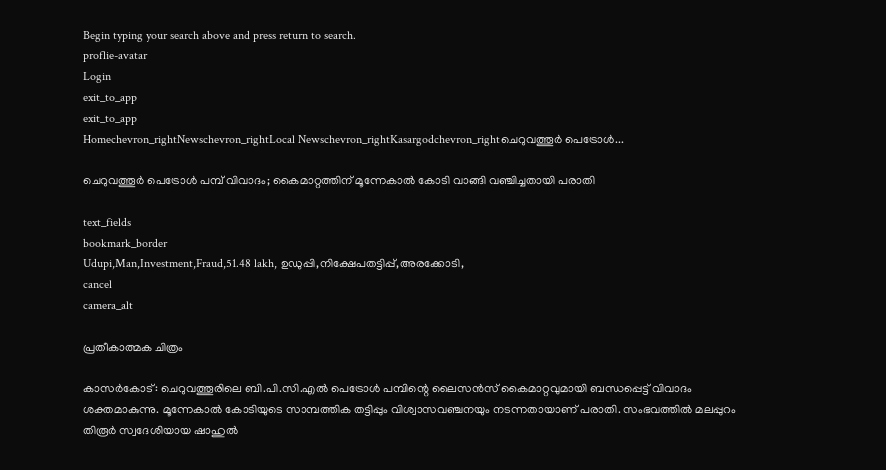Begin typing your search above and press return to search.
proflie-avatar
Login
exit_to_app
exit_to_app
Homechevron_rightNewschevron_rightLocal Newschevron_rightKasargodchevron_rightചെറുവത്തൂർ പെട്രോൾ...

ചെറുവത്തൂർ പെട്രോൾ പമ്പ് വിവാദം; കൈമാറ്റത്തിന് മൂന്നേകാൽ കോടി വാങ്ങി വഞ്ചിച്ചതായി പരാതി

text_fields
bookmark_border
Udupi,Man,Investment,Fraud,51.48 lakh, ഉഡുപ്പി,നിക്ഷേപതട്ടിപ്പ്,അരക്കോടി,
cancel
camera_alt

പ്രതീകാത്മക ചിത്രം

കാസർകോട്: ചെറുവത്തൂരിലെ ബി.പി.സി.എൽ പെട്രോൾ പമ്പിന്റെ ലൈസൻസ് കൈമാറ്റവുമായി ബന്ധപ്പെട്ട് വിവാദം ശക്തമാകുന്നു. മൂന്നേകാൽ കോടിയുടെ സാമ്പത്തിക തട്ടിപ്പും വിശ്വാസവഞ്ചനയും നടന്നതായാണ് പരാതി. സംഭവത്തിൽ മലപ്പുറം തിരൂർ സ്വദേശിയായ ഷാഹുൽ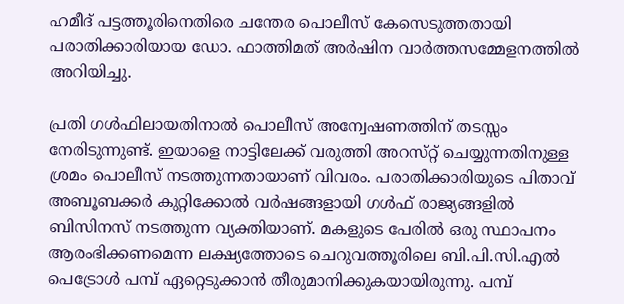ഹമീദ് പട്ടത്തൂരിനെതിരെ ചന്തേര പൊലീസ് കേസെടുത്തതായി പരാതിക്കാരിയായ ഡോ. ഫാത്തിമത് അർഷിന വാർത്തസമ്മേളനത്തിൽ അറിയിച്ചു.

പ്രതി ഗൾഫിലായതിനാൽ പൊലീസ് അന്വേഷണത്തിന് തടസ്സം നേരിടുന്നുണ്ട്. ഇയാളെ നാട്ടിലേക്ക് വരുത്തി അറസ്‌റ്റ് ചെയ്യുന്നതിനുള്ള ശ്രമം പൊലീസ് നടത്തുന്നതായാണ് വിവരം. പരാതിക്കാരിയുടെ പിതാവ് അബൂബക്കർ കുറ്റിക്കോൽ വർഷങ്ങളായി ഗൾഫ് രാജ്യങ്ങളിൽ ബിസിനസ് നടത്തുന്ന വ്യക്തിയാണ്. മകളുടെ പേരിൽ ഒരു സ്ഥാപനം ആരംഭിക്കണമെന്ന ലക്ഷ്യത്തോടെ ചെറുവത്തൂരിലെ ബി.പി.സി.എൽ പെട്രോൾ പമ്പ് ഏറ്റെടുക്കാൻ തീരുമാനിക്കുകയായിരുന്നു. പമ്പ്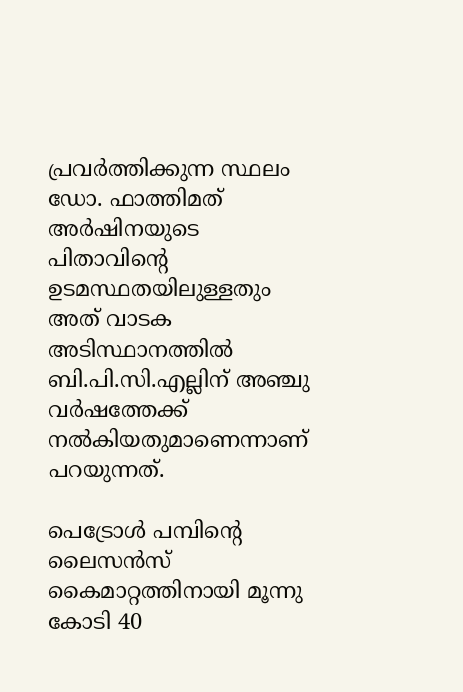പ്രവർത്തിക്കുന്ന സ്ഥലം ഡോ. ഫാത്തിമത് അർഷിനയുടെ പിതാവിന്റെ ഉടമസ്ഥതയിലുള്ളതും അത് വാടക അടിസ്ഥാനത്തിൽ ബി.പി.സി.എല്ലിന് അഞ്ചു വർഷത്തേക്ക് നൽകിയതുമാണെന്നാണ് പറയുന്നത്.

പെട്രോൾ പമ്പിന്റെ ലൈസൻസ് കൈമാറ്റത്തിനായി മൂന്നു കോടി 40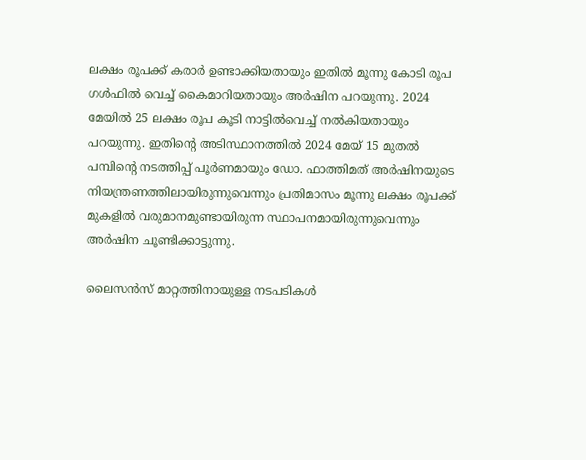ലക്ഷം രൂപക്ക് കരാർ ഉണ്ടാക്കിയതായും ഇതിൽ മൂന്നു കോടി രൂപ ഗൾഫിൽ വെച്ച് കൈമാറിയതായും അർഷിന പറയുന്നു. 2024 മേയിൽ 25 ലക്ഷം രൂപ കൂടി നാട്ടിൽവെച്ച് നൽകിയതായും പറയുന്നു. ഇതിന്റെ അടിസ്ഥാനത്തിൽ 2024 മേയ് 15 മുതൽ പമ്പിന്റെ നടത്തിപ്പ് പൂർണമായും ഡോ. ഫാത്തിമത് അർഷിനയുടെ നിയന്ത്രണത്തിലായിരുന്നുവെന്നും പ്രതിമാസം മൂന്നു ലക്ഷം രൂപക്ക് മുകളിൽ വരുമാനമുണ്ടായിരുന്ന സ്ഥാപനമായിരുന്നുവെന്നും അർഷിന ചൂണ്ടിക്കാട്ടുന്നു.

ലൈസൻസ് മാറ്റത്തിനായുള്ള നടപടികൾ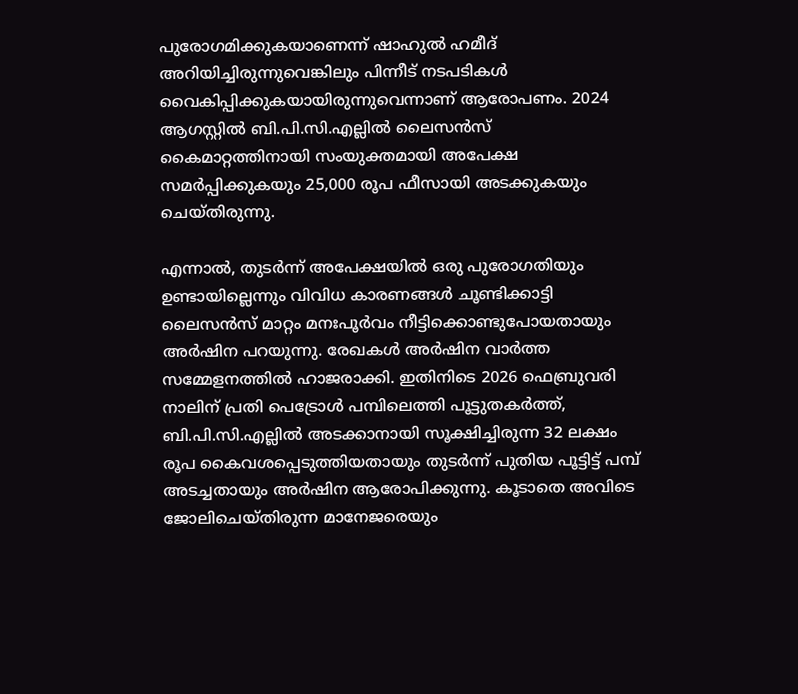പുരോഗമിക്കുകയാണെന്ന് ഷാഹുൽ ഹമീദ് അറിയിച്ചിരുന്നുവെങ്കിലും പിന്നീട് നടപടികൾ വൈകിപ്പിക്കുകയായിരുന്നുവെന്നാണ് ആരോപണം. 2024 ആഗസ്റ്റിൽ ബി.പി.സി.എല്ലിൽ ലൈസൻസ് കൈമാറ്റത്തിനായി സംയുക്തമായി അപേക്ഷ സമർപ്പിക്കുകയും 25,000 രൂപ ഫീസായി അടക്കുകയും ചെയ്തിരുന്നു.

എന്നാൽ, തുടർന്ന് അപേക്ഷയിൽ ഒരു പുരോഗതിയും ഉണ്ടായില്ലെന്നും വിവിധ കാരണങ്ങൾ ചൂണ്ടിക്കാട്ടി ലൈസൻസ് മാറ്റം മനഃപൂർവം നീട്ടിക്കൊണ്ടുപോയതായും അർഷിന പറയുന്നു. രേഖകൾ അർഷിന വാർത്ത സമ്മേളനത്തിൽ ഹാജരാക്കി. ഇതിനിടെ 2026 ഫെബ്രുവരി നാലിന് പ്രതി പെട്രോൾ പമ്പിലെത്തി പൂട്ടുതകർത്ത്, ബി.പി.സി.എല്ലിൽ അടക്കാനായി സൂക്ഷിച്ചിരുന്ന 32 ലക്ഷം രൂപ കൈവശപ്പെടുത്തിയതായും തുടർന്ന് പുതിയ പൂട്ടിട്ട് പമ്പ് അടച്ചതായും അർഷിന ആരോപിക്കുന്നു. കൂടാതെ അവിടെ ജോലിചെയ്തിരുന്ന മാനേജരെയും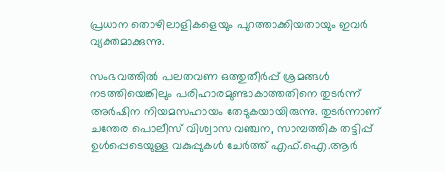പ്രധാന തൊഴിലാളികളെയും പുറത്താക്കിയതായും ഇവർ വ്യക്തമാക്കുന്നു.

സംഭവത്തിൽ പലതവണ ഒത്തുതീർപ്പ് ശ്രമങ്ങൾ നടത്തിയെങ്കിലും പരിഹാരമുണ്ടാകാത്തതിനെ തുടർന്ന് അർഷിന നിയമസഹായം തേടുകയായിരുന്നു. തുടർന്നാണ് ചന്തേര പൊലീസ് വിശ്വാസ വഞ്ചന, സാമ്പത്തിക തട്ടിപ്പ് ഉൾപ്പെടെയുള്ള വകുപ്പുകൾ ചേർത്ത് എഫ്.ഐ.ആർ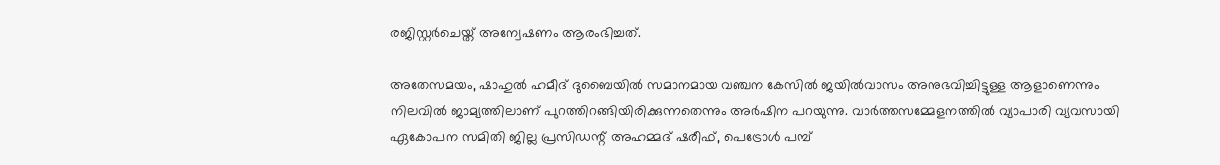രജിസ്റ്റർചെയ്ത് അന്വേഷണം ആരംഭിച്ചത്.

അതേസമയം, ഷാഹുൽ ഹമീദ് ദുബൈയിൽ സമാനമായ വഞ്ചന കേസിൽ ജയിൽവാസം അനുഭവിച്ചിട്ടുള്ള ആളാണെന്നും നിലവിൽ ജാമ്യത്തിലാണ് പുറത്തിറങ്ങിയിരിക്കുന്നതെന്നും അർഷിന പറയുന്നു. വാർത്തസമ്മേളനത്തിൽ വ്യാപാരി വ്യവസായി ഏകോപന സമിതി ജില്ല പ്രസിഡന്റ് അഹമ്മദ് ഷരീഫ്, പെട്രോൾ പമ്പ്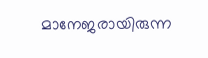മാനേജരായിരുന്ന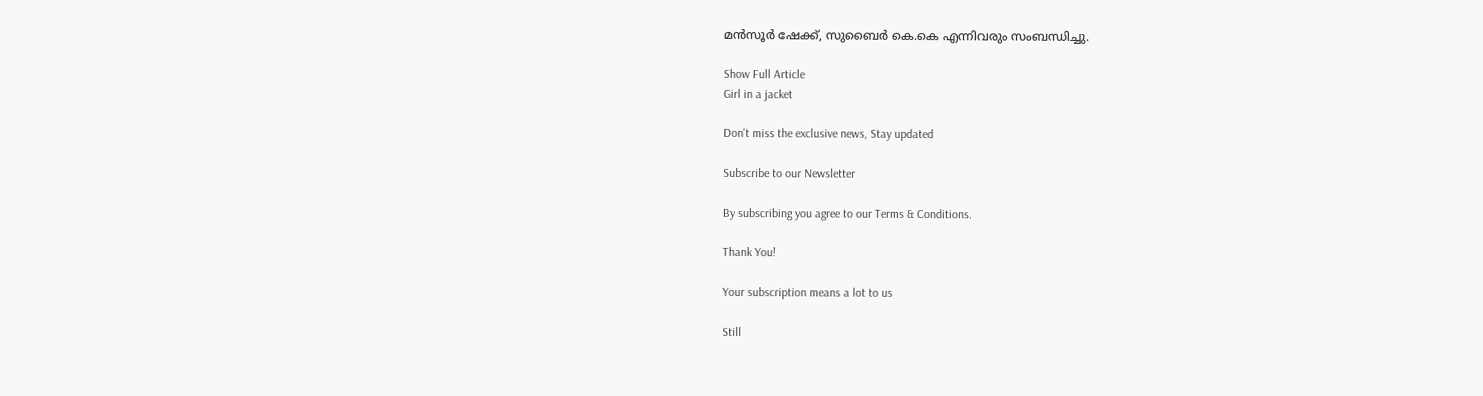മൻസൂർ ഷേക്ക്, സുബൈർ കെ.കെ എന്നിവരും സംബന്ധിച്ചു.

Show Full Article
Girl in a jacket

Don't miss the exclusive news, Stay updated

Subscribe to our Newsletter

By subscribing you agree to our Terms & Conditions.

Thank You!

Your subscription means a lot to us

Still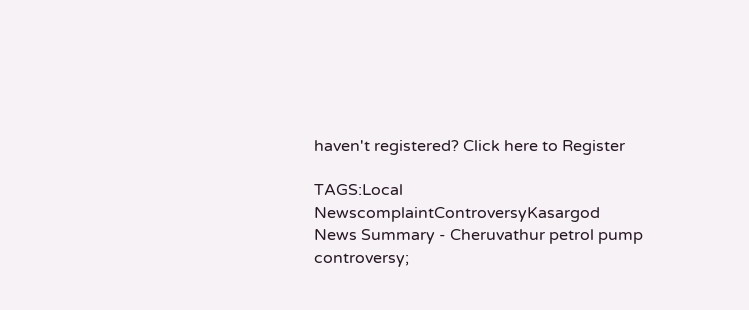haven't registered? Click here to Register

TAGS:Local NewscomplaintControversyKasargod
News Summary - Cheruvathur petrol pump controversy;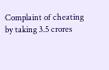Complaint of cheating by taking 3.5 crores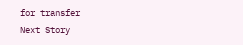for transfer
Next Story